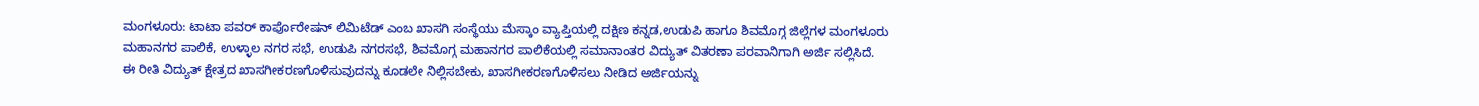ಮಂಗಳೂರು: ಟಾಟಾ ಪವರ್ ಕಾರ್ಪೊರೇಷನ್ ಲಿಮಿಟೆಡ್ ಎಂಬ ಖಾಸಗಿ ಸಂಸ್ಥೆಯು ಮೆಸ್ಕಾಂ ವ್ಯಾಪ್ತಿಯಲ್ಲಿ ದಕ್ಷಿಣ ಕನ್ನಡ,ಉಡುಪಿ ಹಾಗೂ ಶಿವಮೊಗ್ಗ ಜಿಲ್ಲೆಗಳ ಮಂಗಳೂರು ಮಹಾನಗರ ಪಾಲಿಕೆ, ಉಳ್ಳಾಲ ನಗರ ಸಭೆ, ಉಡುಪಿ ನಗರಸಭೆ, ಶಿವಮೊಗ್ಗ ಮಹಾನಗರ ಪಾಲಿಕೆಯಲ್ಲಿ ಸಮಾನಾಂತರ ವಿದ್ಯುತ್ ವಿತರಣಾ ಪರವಾನಿಗಾಗಿ ಅರ್ಜಿ ಸಲ್ಲಿಸಿದೆ.
ಈ ರೀತಿ ವಿದ್ಯುತ್ ಕ್ಷೇತ್ರದ ಖಾಸಗೀಕರಣಗೊಳಿಸುವುದನ್ನು ಕೂಡಲೇ ನಿಲ್ಲಿಸಬೇಕು, ಖಾಸಗೀಕರಣಗೊಳಿಸಲು ನೀಡಿದ ಅರ್ಜಿಯನ್ನು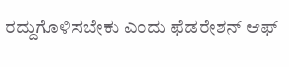ರದ್ದುಗೊಳಿಸಬೇಕು ಎಂದು ಫೆಡರೇಶನ್ ಆಫ್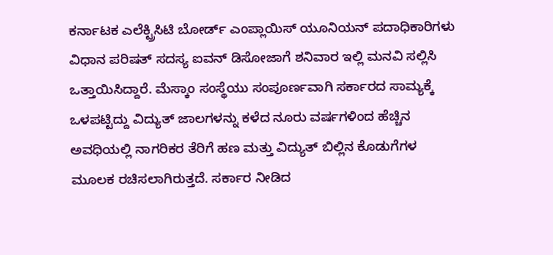ಕರ್ನಾಟಕ ಎಲೆಕ್ಟ್ರಿಸಿಟಿ ಬೋರ್ಡ್ ಎಂಪ್ಲಾಯಿಸ್ ಯೂನಿಯನ್ ಪದಾಧಿಕಾರಿಗಳು ವಿಧಾನ ಪರಿಷತ್ ಸದಸ್ಯ ಐವನ್ ಡಿಸೋಜಾಗೆ ಶನಿವಾರ ಇಲ್ಲಿ ಮನವಿ ಸಲ್ಲಿಸಿ ಒತ್ತಾಯಿಸಿದ್ದಾರೆ. ಮೆಸ್ಕಾಂ ಸಂಸ್ಥೆಯು ಸಂಪೂರ್ಣವಾಗಿ ಸರ್ಕಾರದ ಸಾಮ್ಯಕ್ಕೆ ಒಳಪಟ್ಟಿದ್ದು ವಿದ್ಯುತ್ ಜಾಲಗಳನ್ನು ಕಳೆದ ನೂರು ವರ್ಷಗಳಿಂದ ಹೆಚ್ಚಿನ ಅವಧಿಯಲ್ಲಿ ನಾಗರಿಕರ ತೆರಿಗೆ ಹಣ ಮತ್ತು ವಿದ್ಯುತ್ ಬಿಲ್ಲಿನ ಕೊಡುಗೆಗಳ ಮೂಲಕ ರಚಿಸಲಾಗಿರುತ್ತದೆ. ಸರ್ಕಾರ ನೀಡಿದ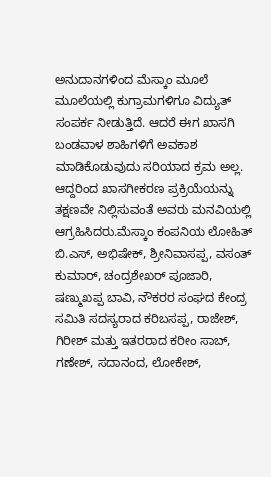ಅನುದಾನಗಳಿಂದ ಮೆಸ್ಕಾಂ ಮೂಲೆ ಮೂಲೆಯಲ್ಲಿ ಕುಗ್ರಾಮಗಳಿಗೂ ವಿದ್ಯುತ್ ಸಂಪರ್ಕ ನೀಡುತ್ತಿದೆ. ಆದರೆ ಈಗ ಖಾಸಗಿ ಬಂಡವಾಳ ಶಾಹಿಗಳಿಗೆ ಅವಕಾಶ ಮಾಡಿಕೊಡುವುದು ಸರಿಯಾದ ಕ್ರಮ ಅಲ್ಲ. ಆದ್ದರಿಂದ ಖಾಸಗೀಕರಣ ಪ್ರಕ್ರಿಯೆಯನ್ನು ತಕ್ಷಣವೇ ನಿಲ್ಲಿಸುವಂತೆ ಅವರು ಮನವಿಯಲ್ಲಿ ಆಗ್ರಹಿಸಿದರು.ಮೆಸ್ಕಾಂ ಕಂಪನಿಯ ಲೋಹಿತ್ ಬಿ.ಎಸ್, ಅಭಿಷೇಕ್, ಶ್ರೀನಿವಾಸಪ್ಪ, ವಸಂತ್ ಕುಮಾರ್, ಚಂದ್ರಶೇಖರ್ ಪೂಜಾರಿ, ಷಣ್ಮುಖಪ್ಪ ಬಾವಿ, ನೌಕರರ ಸಂಘದ ಕೇಂದ್ರ ಸಮಿತಿ ಸದಸ್ಯರಾದ ಕರಿಬಸಪ್ಪ, ರಾಜೇಶ್, ಗಿರೀಶ್ ಮತ್ತು ಇತರರಾದ ಕರೀಂ ಸಾಬ್, ಗಣೇಶ್, ಸದಾನಂದ, ಲೋಕೇಶ್,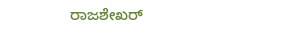ರಾಜಶೇಖರ್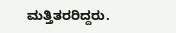ಮತ್ತಿತರರಿದ್ದರು.